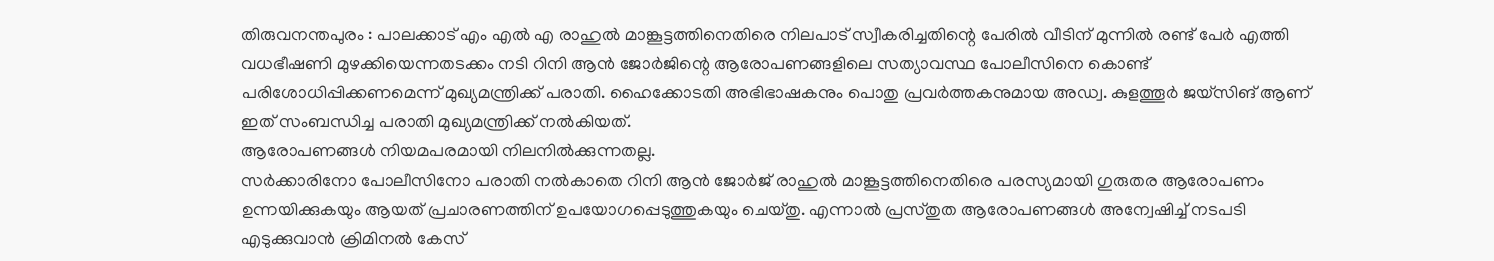തിരുവനന്തപുരം : പാലക്കാട് എം എൽ എ രാഹുൽ മാങ്കൂട്ടത്തിനെതിരെ നിലപാട് സ്വീകരിച്ചതിന്റെ പേരിൽ വീടിന് മുന്നിൽ രണ്ട് പേർ എത്തി വധഭീഷണി മുഴക്കിയെന്നതടക്കം നടി റിനി ആൻ ജോർജിന്റെ ആരോപണങ്ങളിലെ സത്യാവസ്ഥ പോലീസിനെ കൊണ്ട് പരിശോധിപ്പിക്കണമെന്ന് മുഖ്യമന്ത്രിക്ക് പരാതി. ഹൈക്കോടതി അഭിഭാഷകനും പൊതു പ്രവർത്തകനുമായ അഡ്വ. കുളത്തൂർ ജയ്സിങ് ആണ് ഇത് സംബന്ധിച്ച പരാതി മുഖ്യമന്ത്രിക്ക് നൽകിയത്.
ആരോപണങ്ങൾ നിയമപരമായി നിലനിൽക്കുന്നതല്ല.
സർക്കാരിനോ പോലീസിനോ പരാതി നൽകാതെ റിനി ആൻ ജോർജ് രാഹുൽ മാങ്കൂട്ടത്തിനെതിരെ പരസ്യമായി ഗുരുതര ആരോപണം ഉന്നയിക്കുകയും ആയത് പ്രചാരണത്തിന് ഉപയോഗപ്പെടുത്തുകയും ചെയ്തു. എന്നാൽ പ്രസ്തുത ആരോപണങ്ങൾ അന്വേഷിച്ച് നടപടി എടുക്കുവാൻ ക്രിമിനൽ കേസ്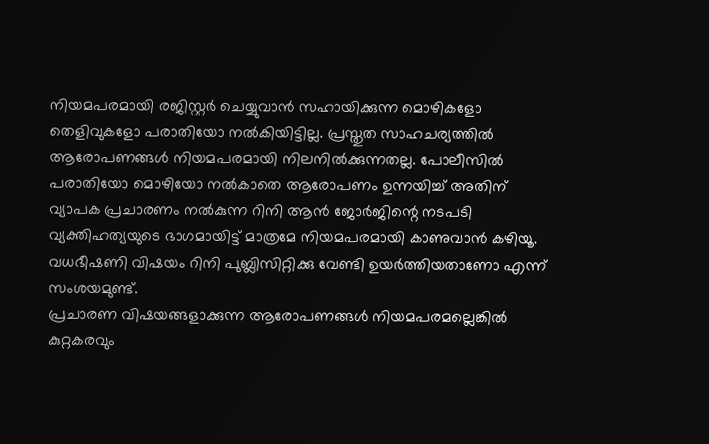നിയമപരമായി രജിസ്റ്റർ ചെയ്യുവാൻ സഹായിക്കുന്ന മൊഴികളോ തെളിവുകളോ പരാതിയോ നൽകിയിട്ടില്ല. പ്രസ്തുത സാഹചര്യത്തിൽ ആരോപണങ്ങൾ നിയമപരമായി നിലനിൽക്കുന്നതല്ല. പോലീസിൽ പരാതിയോ മൊഴിയോ നൽകാതെ ആരോപണം ഉന്നയിച്ച് അതിന് വ്യാപക പ്രചാരണം നൽകുന്ന റിനി ആൻ ജോർജിന്റെ നടപടി വ്യക്തിഹത്യയുടെ ഭാഗമായിട്ട് മാത്രമേ നിയമപരമായി കാണുവാൻ കഴിയൂ.
വധഭീഷണി വിഷയം റിനി പുബ്ലിസിറ്റിക്കു വേണ്ടി ഉയർത്തിയതാണോ എന്ന് സംശയമുണ്ട്.
പ്രചാരണ വിഷയങ്ങളാക്കുന്ന ആരോപണങ്ങൾ നിയമപരമല്ലെങ്കിൽ കുറ്റകരവും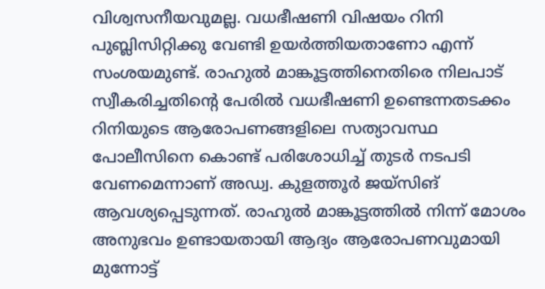വിശ്വസനീയവുമല്ല. വധഭീഷണി വിഷയം റിനി പുബ്ലിസിറ്റിക്കു വേണ്ടി ഉയർത്തിയതാണോ എന്ന് സംശയമുണ്ട്. രാഹുൽ മാങ്കൂട്ടത്തിനെതിരെ നിലപാട് സ്വീകരിച്ചതിന്റെ പേരിൽ വധഭീഷണി ഉണ്ടെന്നതടക്കം റിനിയുടെ ആരോപണങ്ങളിലെ സത്യാവസ്ഥ പോലീസിനെ കൊണ്ട് പരിശോധിച്ച് തുടർ നടപടി വേണമെന്നാണ് അഡ്വ. കുളത്തൂർ ജയ്സിങ് ആവശ്യപ്പെടുന്നത്. രാഹുൽ മാങ്കൂട്ടത്തിൽ നിന്ന് മോശം അനുഭവം ഉണ്ടായതായി ആദ്യം ആരോപണവുമായി മുന്നോട്ട്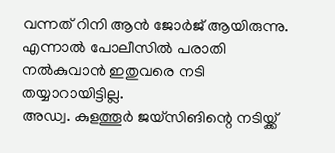വന്നത് റിനി ആൻ ജോർജ് ആയിരുന്നു. എന്നാൽ പോലീസിൽ പരാതി നൽകുവാൻ ഇതുവരെ നടി തയ്യാറായിട്ടില്ല.
അഡ്വ. കുളത്തൂർ ജയ്സിങിന്റെ നടിയ്ക്ക്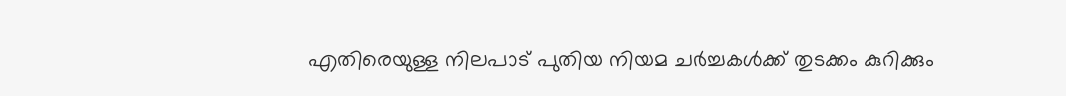എതിരെയുള്ള നിലപാട് പുതിയ നിയമ ചർച്ചകൾക്ക് തുടക്കം കുറിക്കും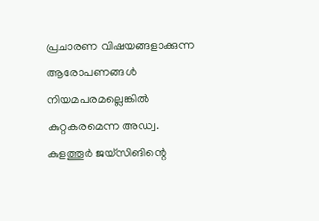പ്രചാരണ വിഷയങ്ങളാക്കുന്ന ആരോപണങ്ങൾ നിയമപരമല്ലെങ്കിൽ കുറ്റകരമെന്ന അഡ്വ. കുളത്തൂർ ജയ്സിങിന്റെ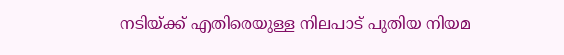നടിയ്ക്ക് എതിരെയുള്ള നിലപാട് പുതിയ നിയമ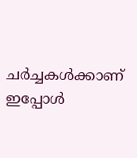ചർച്ചകൾക്കാണ് ഇപ്പോൾ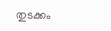തുടക്കം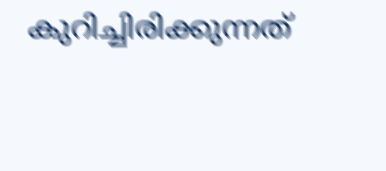കുറിച്ചിരിക്കുന്നത്